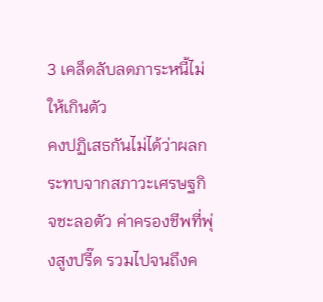3 เคล็ดลับลดภาระหนี้ไม่ให้เกินตัว
คงปฏิเสธกันไม่ได้ว่าผลกระทบจากสภาวะเศรษฐกิจชะลอตัว ค่าครองชีพที่พุ่งสูงปรี๊ด รวมไปจนถึงค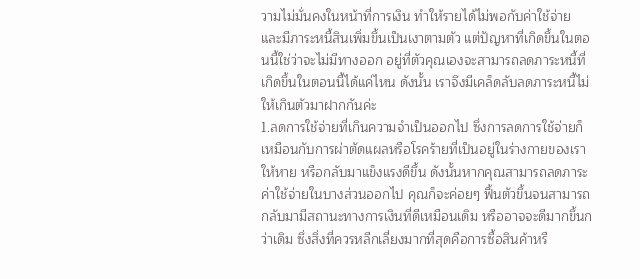วามไม่มั่นคงในหน้าที่การเงิน ทำให้รายได้ไม่พอกับค่าใช้จ่าย และมีภาระหนี้สินเพิ่มขึ้นเป็นเงาตามตัว แต่ปัญหาที่เกิดขึ้นในตอนนี้ใช่ว่าจะไม่มีทางออก อยู่ที่ตัวคุณเองจะสามารถลดภาระหนี้ที่เกิดขึ้นในตอนนี้ได้แค่ไหน ดังนั้น เราจึงมีเคล็ดลับลดภาระหนี้ไม่ให้เกินตัวมาฝากกันค่ะ
1.ลดการใช้จ่ายที่เกินความจำเป็นออกไป ซึ่งการลดการใช้จ่ายก็เหมือนกับการผ่าตัดแผลหรือโรคร้ายที่เป็นอยู่ในร่างกายของเราให้หาย หรือกลับมาแข็งแรงดีขึ้น ดังนั้นหากคุณสามารถลดภาระค่าใช้จ่ายในบางส่วนออกไป คุณก็จะค่อยๆ ฟื้นตัวขึ้นจนสามารถกลับมามีสถานะทางการเงินที่ดีเหมือนเดิม หรืออาจจะดีมากขึ้นกว่าเดิม ซึ่งสิ่งที่ควรหลีกเลี่ยงมากที่สุดคือการซื้อสินค้าหรื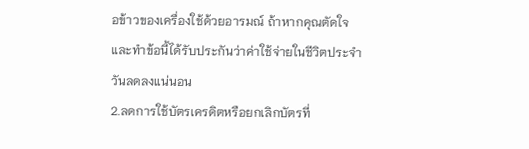อข้าวของเครื่องใช้ด้วยอารมณ์ ถ้าหากคุณตัดใจและทำข้อนี้ได้รับประกันว่าค่าใช้จ่ายในชีวิตประจำวันลดลงแน่นอน
2.ลดการใช้บัตรเครดิตหรือยกเลิกบัตรที่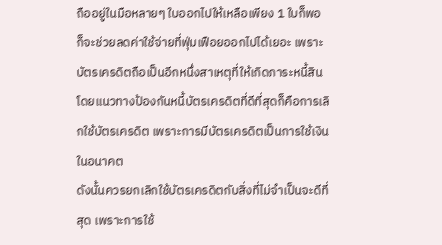ถืออยู่ในมือหลายๆ ใบออกไปให้เหลือเพียง 1 ใบก็พอ ก็จะช่วยลดค่าใช้จ่ายที่ฟุ่มเฟือยออกไปได้เยอะ เพราะบัตรเครดิตถือเป็นอีกหนึ่งสาเหตุที่ให้เกิดภาระหนี้สิน โดยแนวทางป้องกันหนี้บัตรเครดิตที่ดีที่สุดก็คือการเลิกใช้บัตรเครดิต เพราะการมีบัตรเครดิตเป็นการใช้เงินในอนาคต
ดังนั้นควรยกเลิกใช้บัตรเครดิตกับสิ่งที่ไม่จำเป็นจะดีที่สุด เพราะการใช้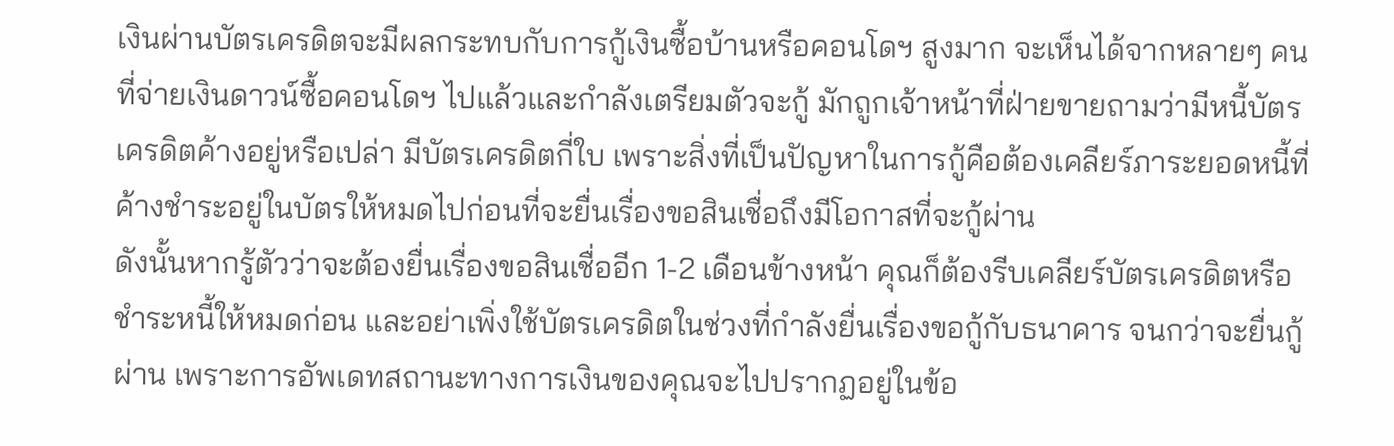เงินผ่านบัตรเครดิตจะมีผลกระทบกับการกู้เงินซื้อบ้านหรือคอนโดฯ สูงมาก จะเห็นได้จากหลายๆ คนที่จ่ายเงินดาวน์ซื้อคอนโดฯ ไปแล้วและกำลังเตรียมตัวจะกู้ มักถูกเจ้าหน้าที่ฝ่ายขายถามว่ามีหนี้บัตรเครดิตค้างอยู่หรือเปล่า มีบัตรเครดิตกี่ใบ เพราะสิ่งที่เป็นปัญหาในการกู้คือต้องเคลียร์ภาระยอดหนี้ที่ค้างชำระอยู่ในบัตรให้หมดไปก่อนที่จะยื่นเรื่องขอสินเชื่อถึงมีโอกาสที่จะกู้ผ่าน
ดังนั้นหากรู้ตัวว่าจะต้องยื่นเรื่องขอสินเชื่ออีก 1-2 เดือนข้างหน้า คุณก็ต้องรีบเคลียร์บัตรเครดิตหรือชำระหนี้ให้หมดก่อน และอย่าเพิ่งใช้บัตรเครดิตในช่วงที่กำลังยื่นเรื่องขอกู้กับธนาคาร จนกว่าจะยื่นกู้ผ่าน เพราะการอัพเดทสถานะทางการเงินของคุณจะไปปรากฏอยู่ในข้อ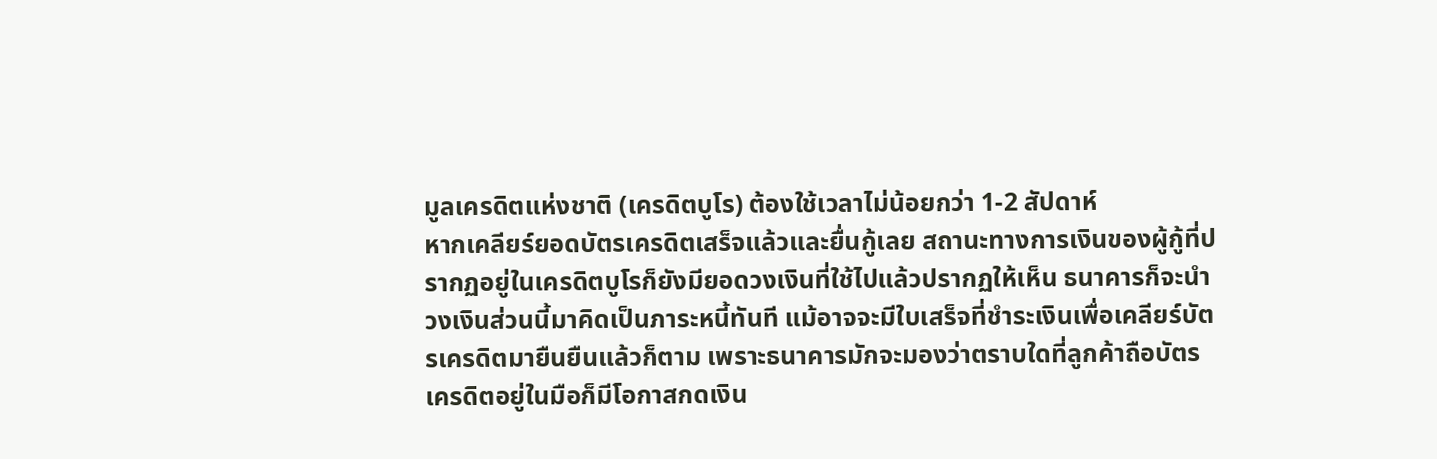มูลเครดิตแห่งชาติ (เครดิตบูโร) ต้องใช้เวลาไม่น้อยกว่า 1-2 สัปดาห์
หากเคลียร์ยอดบัตรเครดิตเสร็จแล้วและยื่นกู้เลย สถานะทางการเงินของผู้กู้ที่ปรากฏอยู่ในเครดิตบูโรก็ยังมียอดวงเงินที่ใช้ไปแล้วปรากฏให้เห็น ธนาคารก็จะนำวงเงินส่วนนี้มาคิดเป็นภาระหนี้ทันที แม้อาจจะมีใบเสร็จที่ชำระเงินเพื่อเคลียร์บัตรเครดิตมายืนยืนแล้วก็ตาม เพราะธนาคารมักจะมองว่าตราบใดที่ลูกค้าถือบัตรเครดิตอยู่ในมือก็มีโอกาสกดเงิน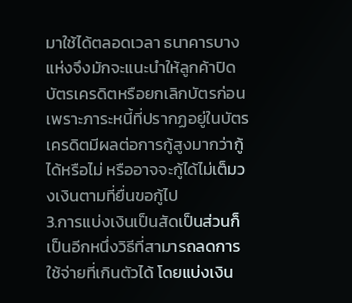มาใช้ได้ตลอดเวลา ธนาคารบางแห่งจึงมักจะแนะนำให้ลูกค้าปิดบัตรเครดิตหรือยกเลิกบัตรก่อน เพราะภาระหนี้ที่ปรากฏอยู่ในบัตรเครดิตมีผลต่อการกู้สูงมากว่ากู้ได้หรือไม่ หรืออาจจะกู้ได้ไม่เต็มวงเงินตามที่ยื่นขอกู้ไป
3.การแบ่งเงินเป็นสัดเป็นส่วนก็เป็นอีกหนึ่งวิธีที่สามารถลดการใช้จ่ายที่เกินตัวได้ โดยแบ่งเงิน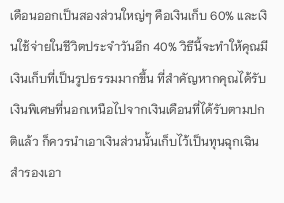เดือนออกเป็นสองส่วนใหญ่ๆ คือเงินเก็บ 60% และเงินใช้จ่ายในชีวิตประจำวันอีก 40% วิธีนี้จะทำให้คุณมีเงินเก็บที่เป็นรูปธรรมมากขึ้น ที่สำคัญหากคุณได้รับเงินพิเศษที่นอกเหนือไปจากเงินเดือนที่ได้รับตามปกติแล้ว ก็ควรนำเอาเงินส่วนนั้นเก็บไว้เป็นทุนฉุกเฉินสำรองเอา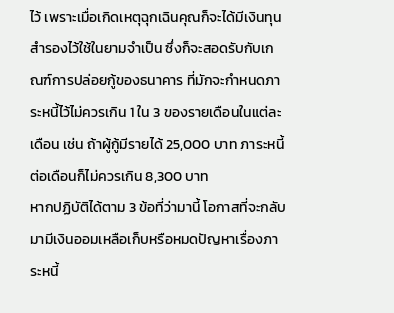ไว้ เพราะเมื่อเกิดเหตุฉุกเฉินคุณก็จะได้มีเงินทุนสำรองไว้ใช้ในยามจำเป็น ซึ่งก็จะสอดรับกับเกณฑ์การปล่อยกู้ของธนาคาร ที่มักจะกำหนดภาระหนี้ไว้ไม่ควรเกิน 1 ใน 3 ของรายเดือนในแต่ละเดือน เช่น ถ้าผู้กู้มีรายได้ 25,000 บาท ภาระหนี้ต่อเดือนก็ไม่ควรเกิน 8,300 บาท
หากปฏิบัติได้ตาม 3 ข้อที่ว่ามานี้ โอกาสที่จะกลับมามีเงินออมเหลือเก็บหรือหมดปัญหาเรื่องภาระหนี้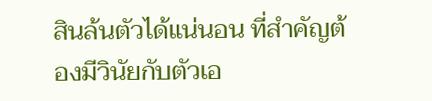สินล้นตัวได้แน่นอน ที่สำคัญต้องมีวินัยกับตัวเอ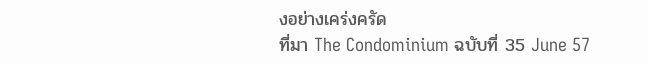งอย่างเคร่งครัด
ที่มา The Condominium ฉบับที่ 35 June 57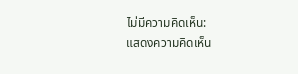ไม่มีความคิดเห็น:
แสดงความคิดเห็น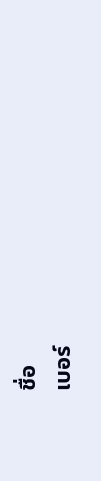ชื่อ
เบอร์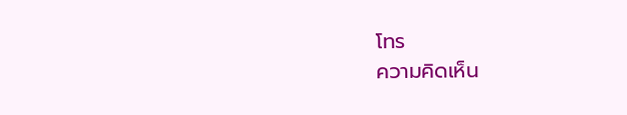โทร
ความคิดเห็น